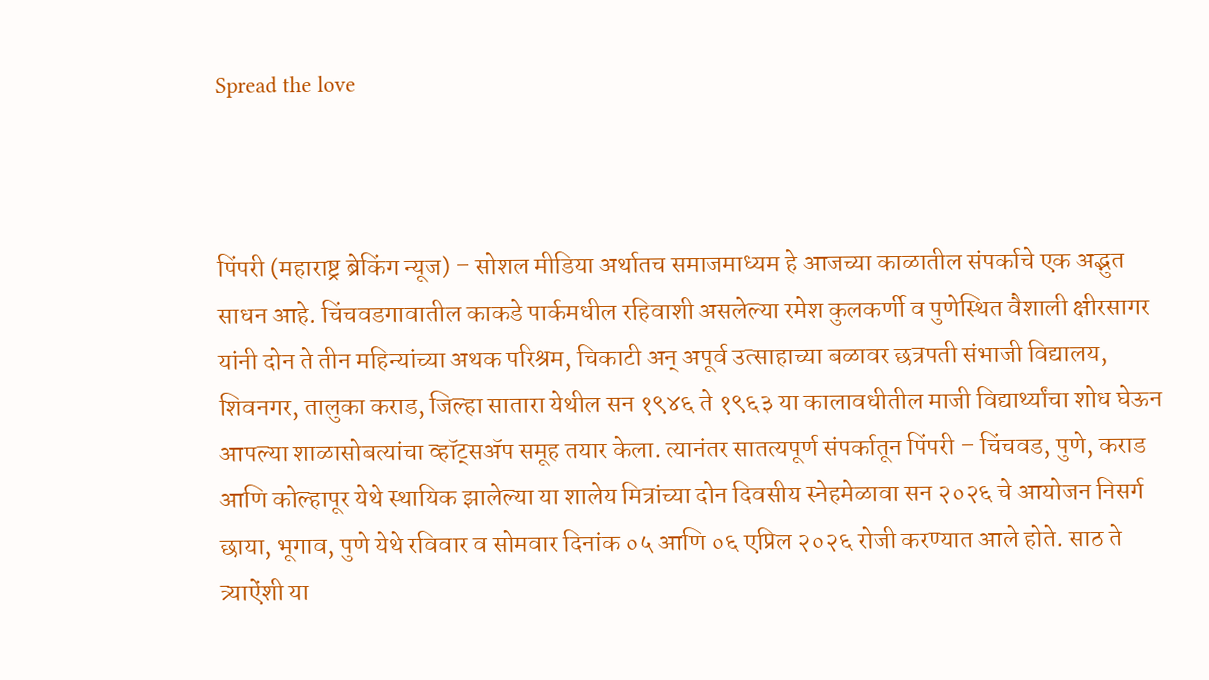Spread the love



पिंपरी (महाराष्ट्र ब्रेकिंग न्यूज) – सोशल मीडिया अर्थातच समाजमाध्यम हे आजच्या काळातील संपर्काचे एक अद्भुत साधन आहे. चिंचवडगावातील काकडे पार्कमधील रहिवाशी असलेल्या रमेश कुलकर्णी व पुणेस्थित वैशाली क्षीरसागर यांनी दोन ते तीन महिन्यांच्या अथक परिश्रम, चिकाटी अन् अपूर्व उत्साहाच्या बळावर छत्रपती संभाजी विद्यालय, शिवनगर, तालुका कराड, जिल्हा सातारा येथील सन १९४६ ते १९६३ या कालावधीतील माजी विद्यार्थ्यांचा शोध घेऊन आपल्या शाळासोबत्यांचा व्हॉट्सॲप समूह तयार केला. त्यानंतर सातत्यपूर्ण संपर्कातून पिंपरी – चिंचवड, पुणे, कराड आणि कोल्हापूर येथे स्थायिक झालेल्या या शालेय मित्रांच्या दोन दिवसीय स्नेहमेळावा सन २०२६ चे आयोजन निसर्ग छाया, भूगाव, पुणे येथे रविवार व सोमवार दिनांक ०५ आणि ०६ एप्रिल २०२६ रोजी करण्यात आले होते. साठ ते त्र्याऐंशी या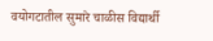वयोगटातील सुमारे चाळीस विद्यार्थी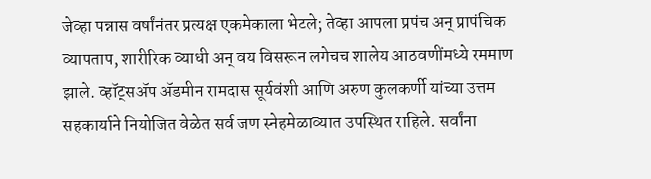जेव्हा पन्नास वर्षांनंतर प्रत्यक्ष एकमेकाला भेटले; तेव्हा आपला प्रपंच अन् प्रापंचिक व्यापताप, शारीरिक व्याधी अन् वय विसरून लगेचच शालेय आठवणींमध्ये रममाण झाले. व्हॉट्सॲप ॲडमीन रामदास सूर्यवंशी आणि अरुण कुलकर्णी यांच्या उत्तम सहकार्याने नियोजित वेळेत सर्व जण स्नेहमेळाव्यात उपस्थित राहिले. सर्वांना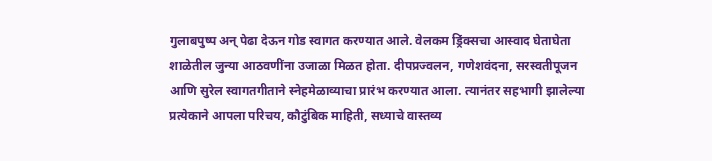गुलाबपुष्प अन् पेढा देऊन गोड स्वागत करण्यात आले. वेलकम ड्रिंक्सचा आस्वाद घेताघेता शाळेतील जुन्या आठवणींना उजाळा मिळत होता. दीपप्रज्वलन, गणेशवंदना, सरस्वतीपूजन आणि सुरेल स्वागतगीताने स्नेहमेळाव्याचा प्रारंभ करण्यात आला. त्यानंतर सहभागी झालेल्या प्रत्येकाने आपला परिचय, कौटुंबिक माहिती, सध्याचे वास्तव्य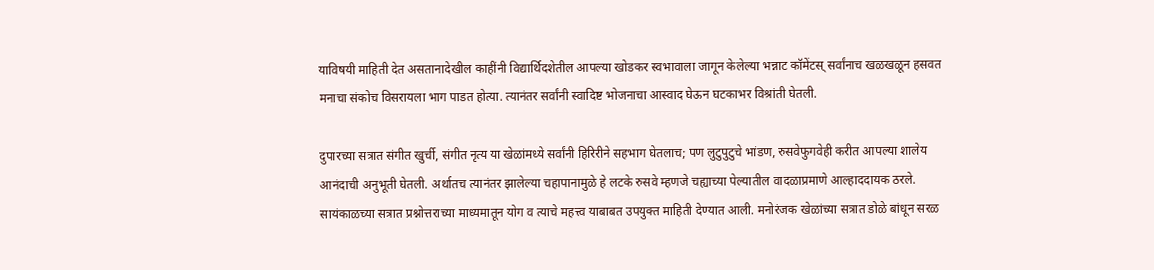याविषयी माहिती देत असतानादेखील काहींनी विद्यार्थिदशेतील आपल्या खोडकर स्वभावाला जागून केलेल्या भन्नाट कॉमेंटस् सर्वांनाच खळखळून हसवत मनाचा संकोच विसरायला भाग पाडत होत्या. त्यानंतर सर्वांनी स्वादिष्ट भोजनाचा आस्वाद घेऊन घटकाभर विश्रांती घेतली.

दुपारच्या सत्रात संगीत खुर्ची, संगीत नृत्य या खेळांमध्ये सर्वांनी हिरिरीने सहभाग घेतलाच; पण लुटुपुटुचे भांडण, रुसवेफुगवेही करीत आपल्या शालेय आनंदाची अनुभूती घेतली. अर्थातच त्यानंतर झालेल्या चहापानामुळे हे लटके रुसवे म्हणजे चह्याच्या पेल्यातील वादळाप्रमाणे आल्हाददायक ठरले. सायंकाळच्या सत्रात प्रश्नोत्तराच्या माध्यमातून योग व त्याचे महत्त्व याबाबत उपयुक्त माहिती देण्यात आली. मनोरंजक खेळांच्या सत्रात डोळे बांधून सरळ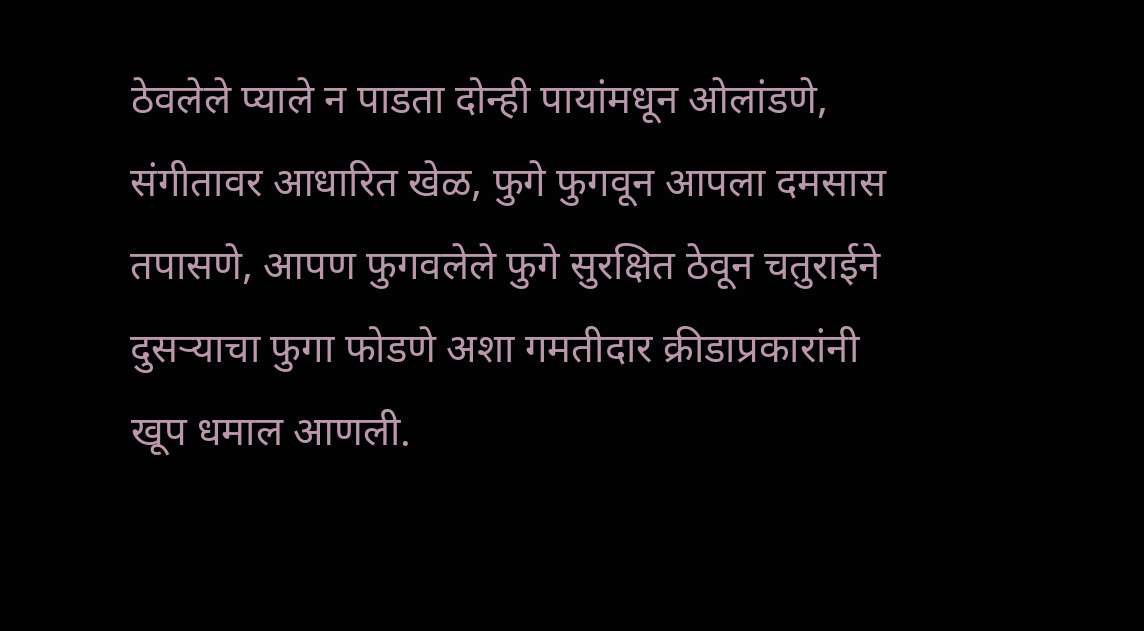ठेवलेले प्याले न पाडता दोन्ही पायांमधून ओलांडणे, संगीतावर आधारित खेळ, फुगे फुगवून आपला दमसास तपासणे, आपण फुगवलेले फुगे सुरक्षित ठेवून चतुराईने दुसर्‍याचा फुगा फोडणे अशा गमतीदार क्रीडाप्रकारांनी खूप धमाल आणली.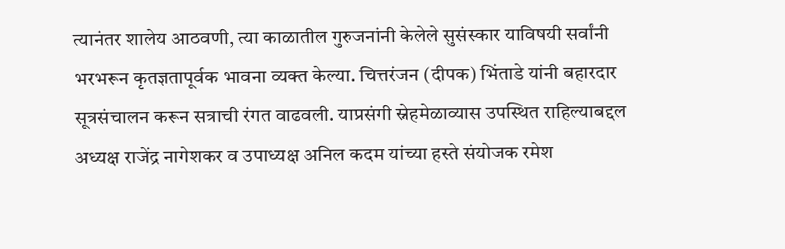त्यानंतर शालेय आठवणी, त्या काळातील गुरुजनांनी केलेले सुसंस्कार याविषयी सर्वांनी भरभरून कृतज्ञतापूर्वक भावना व्यक्त केल्या. चित्तरंजन (दीपक) भिंताडे यांनी बहारदार सूत्रसंचालन करून सत्राची रंगत वाढवली. याप्रसंगी स्नेहमेळाव्यास उपस्थित राहिल्याबद्दल अध्यक्ष राजेंद्र नागेशकर व उपाध्यक्ष अनिल कदम यांच्या हस्ते संयोजक रमेश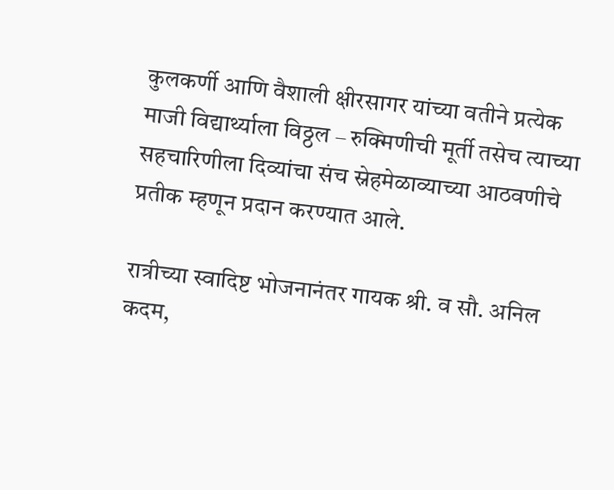कुलकर्णी आणि वैशाली क्षीरसागर यांच्या वतीने प्रत्येक माजी विद्यार्थ्याला विठ्ठल – रुक्मिणीची मूर्ती तसेच त्याच्या सहचारिणीला दिव्यांचा संच स्नेहमेळाव्याच्या आठवणीचे प्रतीक म्हणून प्रदान करण्यात आले.

रात्रीच्या स्वादिष्ट भोजनानंतर गायक श्री. व सौ. अनिल कदम,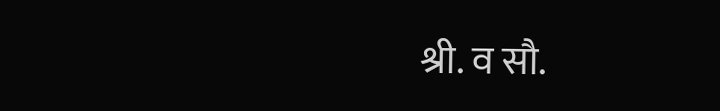श्री. व सौ.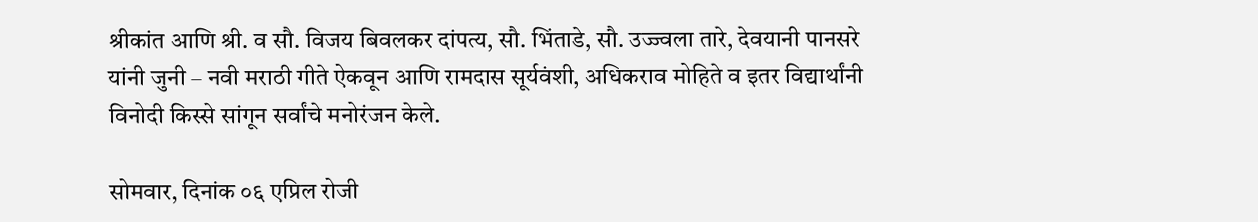श्रीकांत आणि श्री. व सौ. विजय बिवलकर दांपत्य, सौ. भिंताडे, सौ. उज्ज्वला तारे, देवयानी पानसरे यांनी जुनी – नवी मराठी गीते ऐकवून आणि रामदास सूर्यवंशी, अधिकराव मोहिते व इतर विद्यार्थांनी विनोदी किस्से सांगून सर्वांचे मनोरंजन केले.

सोमवार, दिनांक ०६ एप्रिल रोजी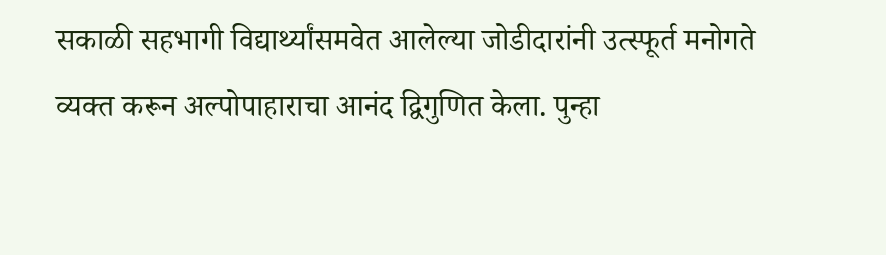सकाळी सहभागी विद्यार्थ्यांसमवेत आलेल्या जोडीदारांनी उत्स्फूर्त मनोगते व्यक्त करून अल्पोपाहाराचा आनंद द्विगुणित केला. पुन्हा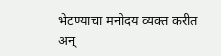भेटण्याचा मनोदय व्यक्त करीत अन्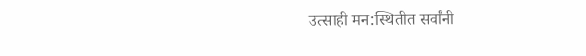उत्साही मन:स्थितीत सर्वांनी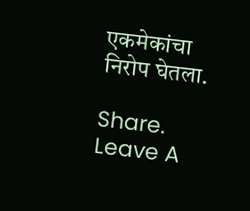एकमेकांचा निरोप घेतला.

Share.
Leave A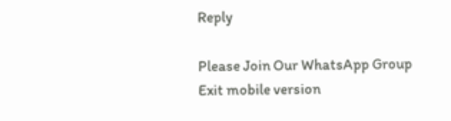Reply

Please Join Our WhatsApp Group
Exit mobile version